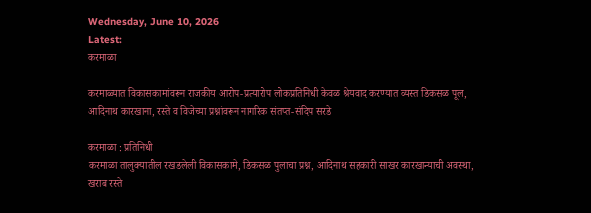Wednesday, June 10, 2026
Latest:
करमाळा

करमाळ्यात विकासकामांवरून राजकीय आरोप-प्रत्यारोप लोकप्रतिनिधी केवळ श्रेयवाद करण्यात व्यस्त डिकसळ पूल, आदिनाथ कारखाना, रस्ते व विजेच्या प्रश्नांवरून नागरिक संतप्त-संदिप सरडे

करमाळा : प्रतिनिधी
करमाळा तालुक्यातील रखडलेली विकासकामे, डिकसळ पुलाचा प्रश्न, आदिनाथ सहकारी साखर कारखान्याची अवस्था, खराब रस्ते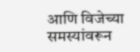आणि विजेच्या समस्यांवरून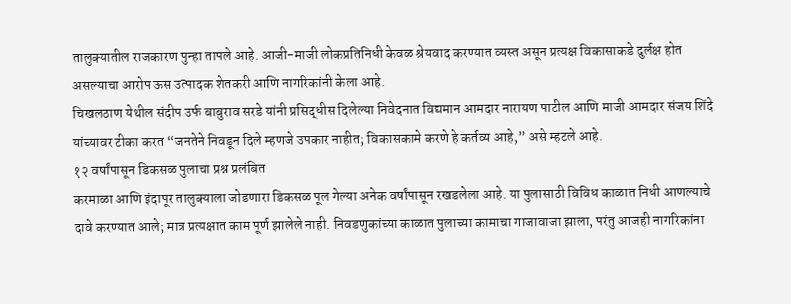तालुक्यातील राजकारण पुन्हा तापले आहे. आजी-माजी लोकप्रतिनिधी केवळ श्रेयवाद करण्यात व्यस्त असून प्रत्यक्ष विकासाकडे दुर्लक्ष होत असल्याचा आरोप ऊस उत्पादक शेतकरी आणि नागरिकांनी केला आहे.
चिखलठाण येथील संदीप उर्फ बाबुराव सरडे यांनी प्रसिद्धीस दिलेल्या निवेदनात विद्यमान आमदार नारायण पाटील आणि माजी आमदार संजय शिंदे यांच्यावर टीका करत “जनतेने निवडून दिले म्हणजे उपकार नाहीत; विकासकामे करणे हे कर्तव्य आहे,” असे म्हटले आहे.
१२ वर्षांपासून डिकसळ पुलाचा प्रश्न प्रलंबित
करमाळा आणि इंदापूर तालुक्याला जोडणारा डिकसळ पूल गेल्या अनेक वर्षांपासून रखडलेला आहे. या पुलासाठी विविध काळात निधी आणल्याचे दावे करण्यात आले; मात्र प्रत्यक्षात काम पूर्ण झालेले नाही. निवडणुकांच्या काळात पुलाच्या कामाचा गाजावाजा झाला, परंतु आजही नागरिकांना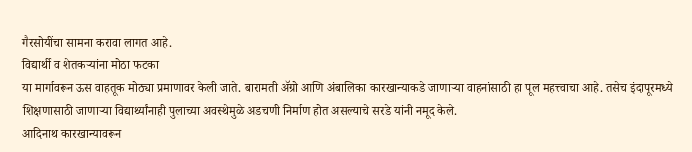गैरसोयींचा सामना करावा लागत आहे.
विद्यार्थी व शेतकऱ्यांना मोठा फटका
या मार्गावरून ऊस वाहतूक मोठ्या प्रमाणावर केली जाते. बारामती ॲग्रो आणि अंबालिका कारखान्याकडे जाणाऱ्या वाहनांसाठी हा पूल महत्त्वाचा आहे. तसेच इंदापूरमध्ये शिक्षणासाठी जाणाऱ्या विद्यार्थ्यांनाही पुलाच्या अवस्थेमुळे अडचणी निर्माण होत असल्याचे सरडे यांनी नमूद केले.
आदिनाथ कारखान्यावरून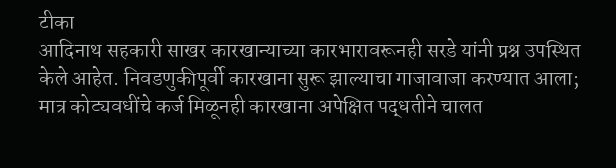टीका
आदिनाथ सहकारी साखर कारखान्याच्या कारभारावरूनही सरडे यांनी प्रश्न उपस्थित केले आहेत. निवडणुकीपूर्वी कारखाना सुरू झाल्याचा गाजावाजा करण्यात आला; मात्र कोट्यवधींचे कर्ज मिळूनही कारखाना अपेक्षित पद्धतीने चालत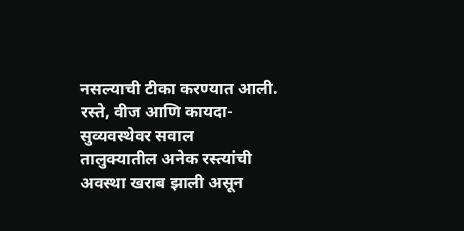नसल्याची टीका करण्यात आली.
रस्ते, वीज आणि कायदा-सुव्यवस्थेवर सवाल
तालुक्यातील अनेक रस्त्यांची अवस्था खराब झाली असून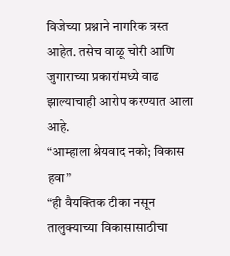विजेच्या प्रश्नाने नागरिक त्रस्त आहेत. तसेच वाळू चोरी आणि जुगाराच्या प्रकारांमध्ये वाढ झाल्याचाही आरोप करण्यात आला आहे.
“आम्हाला श्रेयवाद नको; विकास हवा”
“ही वैयक्तिक टीका नसून तालुक्याच्या विकासासाठीचा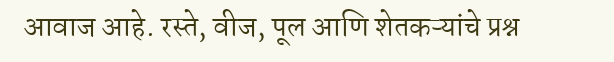आवाज आहे. रस्ते, वीज, पूल आणि शेतकऱ्यांचे प्रश्न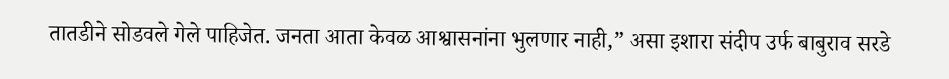तातडीने सोडवले गेले पाहिजेत. जनता आता केवळ आश्वासनांना भुलणार नाही,” असा इशारा संदीप उर्फ बाबुराव सरडे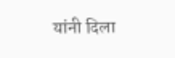यांनी दिला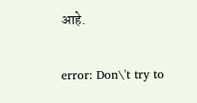आहे.

error: Don\'t try to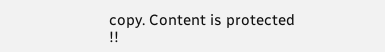copy. Content is protected !!